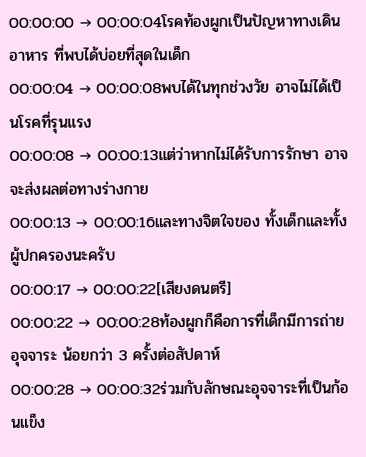00:00:00 → 00:00:04โรคท้องผูกเป็นปัญหาทางเดินอาหาร ที่พบได้บ่อยที่สุดในเด็ก
00:00:04 → 00:00:08พบได้ในทุกช่วงวัย อาจไม่ได้เป็นโรคที่รุนแรง
00:00:08 → 00:00:13แต่ว่าหากไม่ได้รับการรักษา อาจจะส่งผลต่อทางร่างกาย
00:00:13 → 00:00:16และทางจิตใจของ ทั้งเด็กและทั้งผู้ปกครองนะครับ
00:00:17 → 00:00:22[เสียงดนตรี]
00:00:22 → 00:00:28ท้องผูกก็คือการที่เด็กมีการถ่ายอุจจาระ น้อยกว่า 3 ครั้งต่อสัปดาห์
00:00:28 → 00:00:32ร่วมกับลักษณะอุจจาระที่เป็นก้อนแข็ง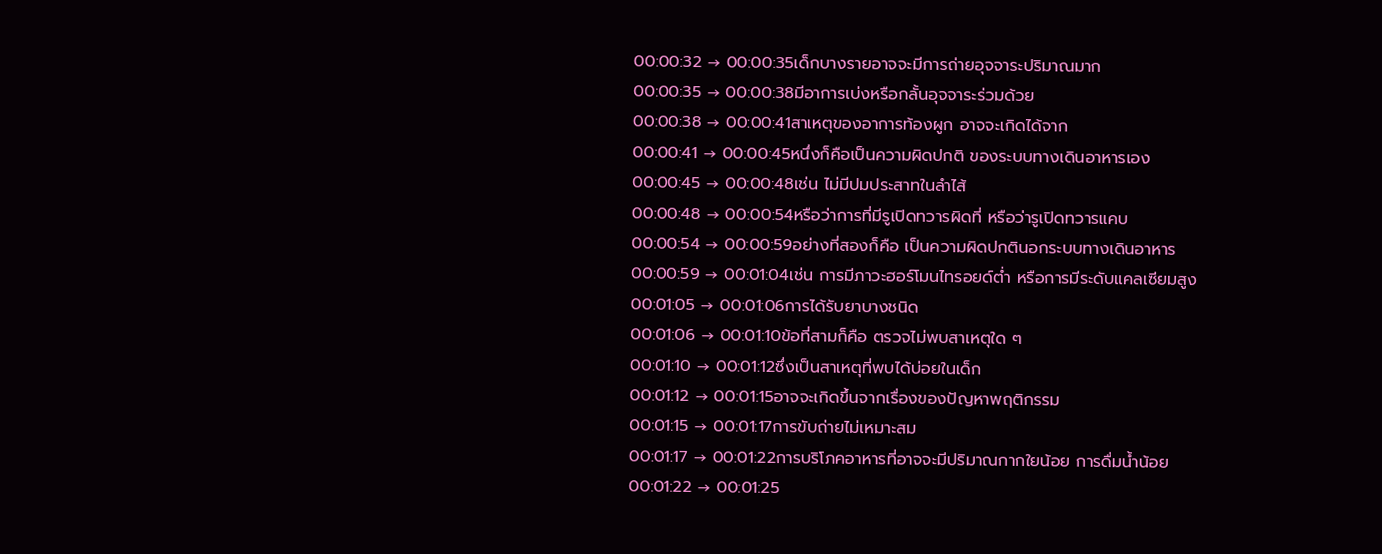00:00:32 → 00:00:35เด็กบางรายอาจจะมีการถ่ายอุจจาระปริมาณมาก
00:00:35 → 00:00:38มีอาการเบ่งหรือกลั้นอุจจาระร่วมด้วย
00:00:38 → 00:00:41สาเหตุของอาการท้องผูก อาจจะเกิดได้จาก
00:00:41 → 00:00:45หนึ่งก็คือเป็นความผิดปกติ ของระบบทางเดินอาหารเอง
00:00:45 → 00:00:48เช่น ไม่มีปมประสาทในลำไส้
00:00:48 → 00:00:54หรือว่าการที่มีรูเปิดทวารผิดที่ หรือว่ารูเปิดทวารแคบ
00:00:54 → 00:00:59อย่างที่สองก็คือ เป็นความผิดปกตินอกระบบทางเดินอาหาร
00:00:59 → 00:01:04เช่น การมีภาวะฮอร์โมนไทรอยด์ต่ำ หรือการมีระดับแคลเซียมสูง
00:01:05 → 00:01:06การได้รับยาบางชนิด
00:01:06 → 00:01:10ข้อที่สามก็คือ ตรวจไม่พบสาเหตุใด ๆ
00:01:10 → 00:01:12ซึ่งเป็นสาเหตุที่พบได้บ่อยในเด็ก
00:01:12 → 00:01:15อาจจะเกิดขึ้นจากเรื่องของปัญหาพฤติกรรม
00:01:15 → 00:01:17การขับถ่ายไม่เหมาะสม
00:01:17 → 00:01:22การบริโภคอาหารที่อาจจะมีปริมาณกากใยน้อย การดื่มน้ำน้อย
00:01:22 → 00:01:25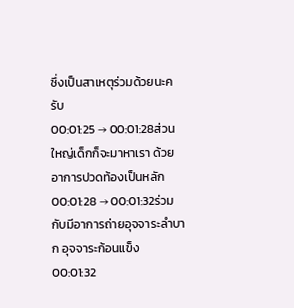ซึ่งเป็นสาเหตุร่วมด้วยนะครับ
00:01:25 → 00:01:28ส่วนใหญ่เด็กก็จะมาหาเรา ด้วยอาการปวดท้องเป็นหลัก
00:01:28 → 00:01:32ร่วมกับมีอาการถ่ายอุจจาระลำบาก อุจจาระก้อนแข็ง
00:01:32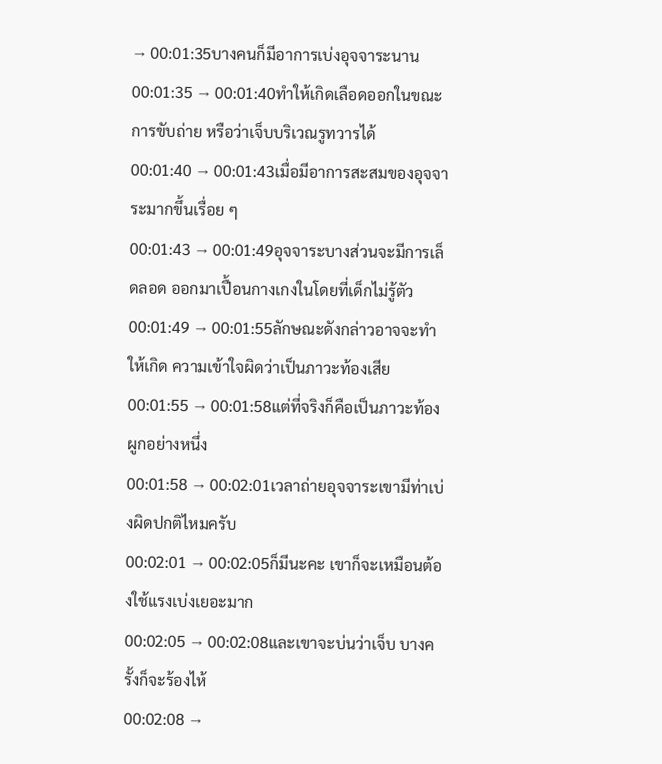→ 00:01:35บางคนก็มีอาการเบ่งอุจจาระนาน
00:01:35 → 00:01:40ทำให้เกิดเลือดออกในขณะการขับถ่าย หรือว่าเจ็บบริเวณรูทวารได้
00:01:40 → 00:01:43เมื่อมีอาการสะสมของอุจจาระมากขึ้นเรื่อย ๆ
00:01:43 → 00:01:49อุจจาระบางส่วนจะมีการเล็ดลอด ออกมาเปื้อนกางเกงในโดยที่เด็กไม่รู้ตัว
00:01:49 → 00:01:55ลักษณะดังกล่าวอาจจะทำให้เกิด ความเข้าใจผิดว่าเป็นภาวะท้องเสีย
00:01:55 → 00:01:58แต่ที่จริงก็คือเป็นภาวะท้องผูกอย่างหนึ่ง
00:01:58 → 00:02:01เวลาถ่ายอุจจาระเขามีท่าเบ่งผิดปกติไหมครับ
00:02:01 → 00:02:05ก็มีนะคะ เขาก็จะเหมือนต้องใช้แรงเบ่งเยอะมาก
00:02:05 → 00:02:08และเขาจะบ่นว่าเจ็บ บางครั้งก็จะร้องไห้
00:02:08 →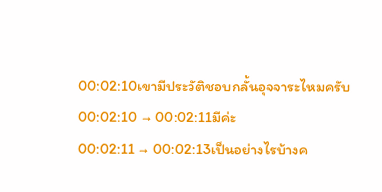00:02:10เขามีประวัติชอบกลั้นอุจจาระไหมครับ
00:02:10 → 00:02:11มีค่ะ
00:02:11 → 00:02:13เป็นอย่างไรบ้างค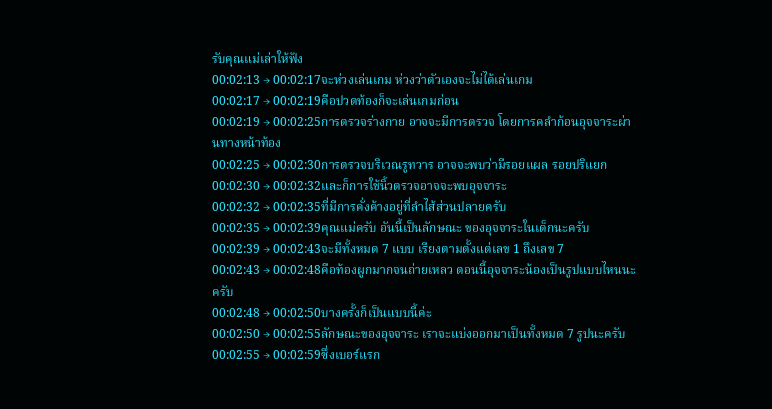รับคุณแม่เล่าให้ฟัง
00:02:13 → 00:02:17จะห่วงเล่นเกม ห่วงว่าตัวเองจะไม่ได้เล่นเกม
00:02:17 → 00:02:19คือปวดท้องก็จะเล่นเกมก่อน
00:02:19 → 00:02:25การตรวจร่างกาย อาจจะมีการตรวจ โดยการคลำก้อนอุจจาระผ่านทางหน้าท้อง
00:02:25 → 00:02:30การตรวจบริเวณรูทวาร อาจจะพบว่ามีรอยแผล รอยปริแยก
00:02:30 → 00:02:32และก็การใช้นิ้วตรวจอาจจะพบอุจจาระ
00:02:32 → 00:02:35ที่มีการคั่งค้างอยู่ที่ลำไส้ส่วนปลายครับ
00:02:35 → 00:02:39คุณแม่ครับ อันนี้เป็นลักษณะ ของอุจจาระในเด็กนะครับ
00:02:39 → 00:02:43จะมีทั้งหมด 7 แบบ เรียงตามตั้งแต่เลข 1 ถึงเลข 7
00:02:43 → 00:02:48คือท้องผูกมากจนถ่ายเหลว ตอนนี้อุจจาระน้องเป็นรูปแบบไหนนะครับ
00:02:48 → 00:02:50บางครั้งก็เป็นแบบนี้ค่ะ
00:02:50 → 00:02:55ลักษณะของอุจจาระ เราจะแบ่งออกมาเป็นทั้งหมด 7 รูปนะครับ
00:02:55 → 00:02:59ซึ่งเบอร์แรก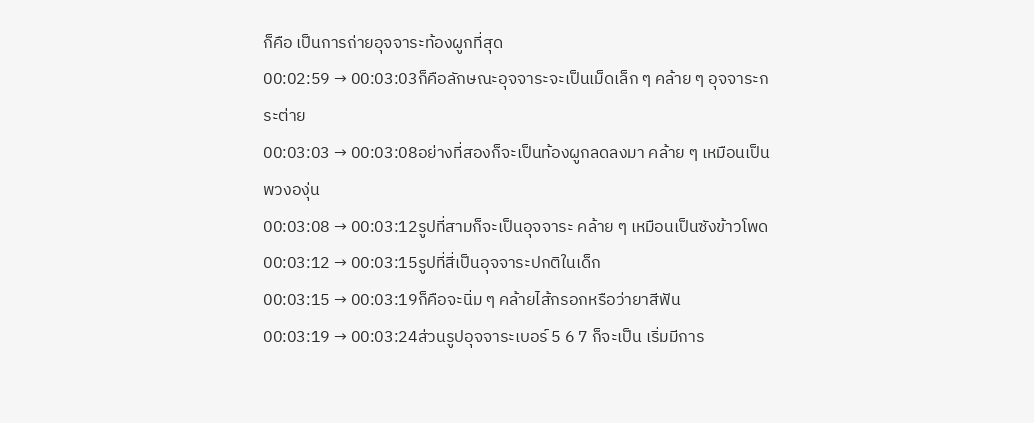ก็คือ เป็นการถ่ายอุจจาระท้องผูกที่สุด
00:02:59 → 00:03:03ก็คือลักษณะอุจจาระจะเป็นเม็ดเล็ก ๆ คล้าย ๆ อุจจาระกระต่าย
00:03:03 → 00:03:08อย่างที่สองก็จะเป็นท้องผูกลดลงมา คล้าย ๆ เหมือนเป็นพวงองุ่น
00:03:08 → 00:03:12รูปที่สามก็จะเป็นอุจจาระ คล้าย ๆ เหมือนเป็นซังข้าวโพด
00:03:12 → 00:03:15รูปที่สี่เป็นอุจจาระปกติในเด็ก
00:03:15 → 00:03:19ก็คือจะนิ่ม ๆ คล้ายไส้กรอกหรือว่ายาสีฟัน
00:03:19 → 00:03:24ส่วนรูปอุจจาระเบอร์ 5 6 7 ก็จะเป็น เริ่มมีการ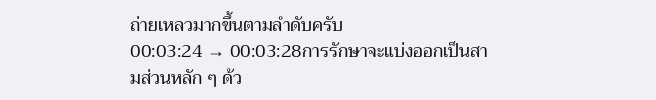ถ่ายเหลวมากขึ้นตามลำดับครับ
00:03:24 → 00:03:28การรักษาจะแบ่งออกเป็นสามส่วนหลัก ๆ ด้ว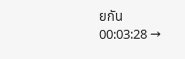ยกัน
00:03:28 →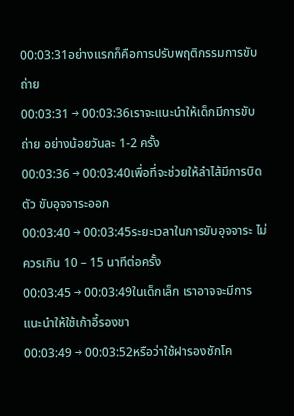00:03:31อย่างแรกก็คือการปรับพฤติกรรมการขับถ่าย
00:03:31 → 00:03:36เราจะแนะนำให้เด็กมีการขับถ่าย อย่างน้อยวันละ 1-2 ครั้ง
00:03:36 → 00:03:40เพื่อที่จะช่วยให้ลำไส้มีการบิดตัว ขับอุจจาระออก
00:03:40 → 00:03:45ระยะเวลาในการขับอุจจาระ ไม่ควรเกิน 10 – 15 นาทีต่อครั้ง
00:03:45 → 00:03:49ในเด็กเล็ก เราอาจจะมีการแนะนำให้ใช้เก้าอี้รองขา
00:03:49 → 00:03:52หรือว่าใช้ฝารองชักโค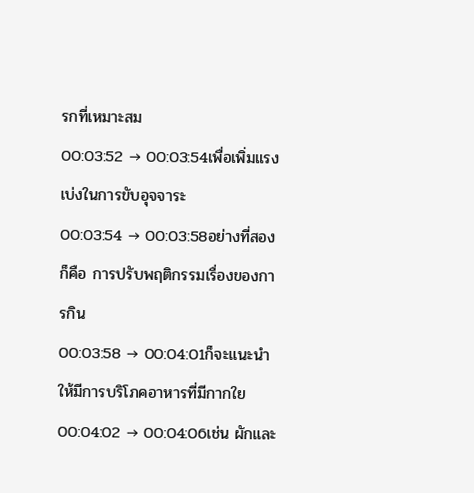รกที่เหมาะสม
00:03:52 → 00:03:54เพื่อเพิ่มแรงเบ่งในการขับอุจจาระ
00:03:54 → 00:03:58อย่างที่สองก็คือ การปรับพฤติกรรมเรื่องของการกิน
00:03:58 → 00:04:01ก็จะแนะนำให้มีการบริโภคอาหารที่มีกากใย
00:04:02 → 00:04:06เช่น ผักและ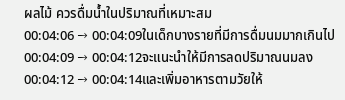ผลไม้ ควรดื่มน้ำในปริมาณที่เหมาะสม
00:04:06 → 00:04:09ในเด็กบางรายที่มีการดื่มนมมากเกินไป
00:04:09 → 00:04:12จะแนะนำให้มีการลดปริมาณนมลง
00:04:12 → 00:04:14และเพิ่มอาหารตามวัยให้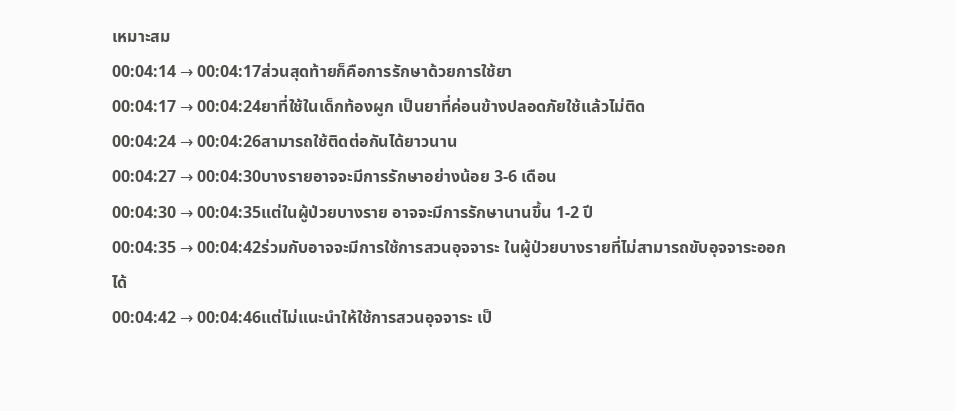เหมาะสม
00:04:14 → 00:04:17ส่วนสุดท้ายก็คือการรักษาด้วยการใช้ยา
00:04:17 → 00:04:24ยาที่ใช้ในเด็กท้องผูก เป็นยาที่ค่อนข้างปลอดภัยใช้แล้วไม่ติด
00:04:24 → 00:04:26สามารถใช้ติดต่อกันได้ยาวนาน
00:04:27 → 00:04:30บางรายอาจจะมีการรักษาอย่างน้อย 3-6 เดือน
00:04:30 → 00:04:35แต่ในผู้ป่วยบางราย อาจจะมีการรักษานานขึ้น 1-2 ปี
00:04:35 → 00:04:42ร่วมกับอาจจะมีการใช้การสวนอุจจาระ ในผู้ป่วยบางรายที่ไม่สามารถขับอุจจาระออกได้
00:04:42 → 00:04:46แต่ไม่แนะนำให้ใช้การสวนอุจจาระ เป็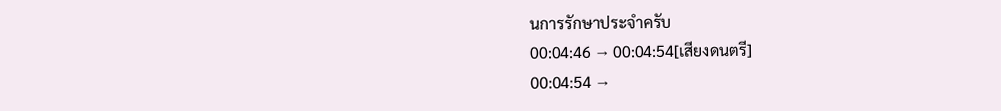นการรักษาประจำครับ
00:04:46 → 00:04:54[เสียงดนตรี]
00:04:54 →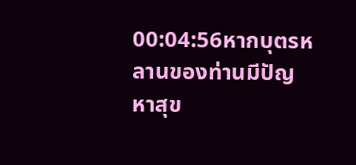00:04:56หากบุตรหลานของท่านมีปัญหาสุข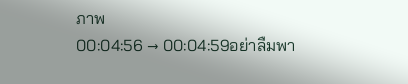ภาพ
00:04:56 → 00:04:59อย่าลืมพา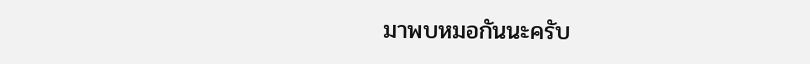มาพบหมอกันนะครับ